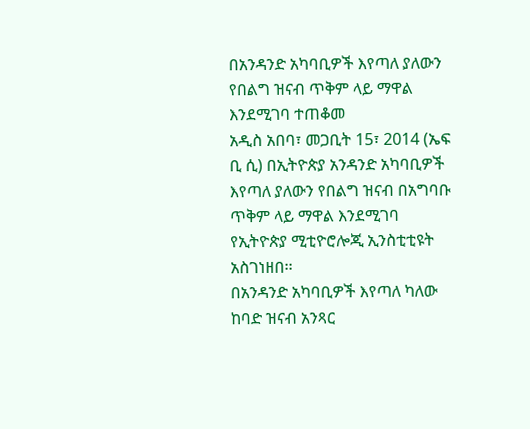በአንዳንድ አካባቢዎች እየጣለ ያለውን የበልግ ዝናብ ጥቅም ላይ ማዋል እንደሚገባ ተጠቆመ
አዲስ አበባ፣ መጋቢት 15፣ 2014 (ኤፍ ቢ ሲ) በኢትዮጵያ አንዳንድ አካባቢዎች እየጣለ ያለውን የበልግ ዝናብ በአግባቡ ጥቅም ላይ ማዋል እንደሚገባ የኢትዮጵያ ሚቲዮሮሎጂ ኢንስቲቲዩት አስገነዘበ፡፡
በአንዳንድ አካባቢዎች እየጣለ ካለው ከባድ ዝናብ አንጻር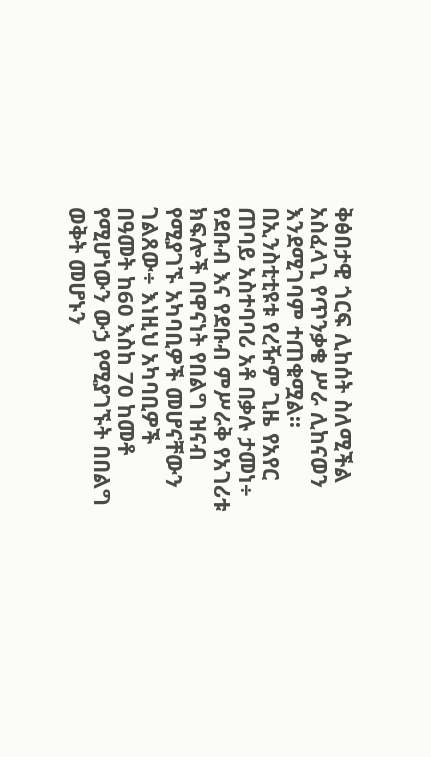ቅፅበታዊ ጎርፍ ሊከሰት ስለሚችል አስፈላጊ የጥንቃቄ ሥራ ሊከናወን እንደሚገባም ተጠቁሟል፡፡
በኢንስቲቲዩቱ የረዥም ጊዜ የአየር ጠባይ አስተባባሪ አቶ በቃሉ ታመነ÷ የደቡብ እና የደቡብ ምሥራቅ የአገሪቱ ክፍሎች በዋናነት የበልግ ዝናብ የሚያገኙ አካባቢዎች መሆናቸውን ገልጸው÷ እነዚህ አካባቢዎች በዓመት ከ60 እስከ 70 ከመቶ የሚሆነውን ውኃ የሚያገኙት በበልግ ወቅት መሆኑን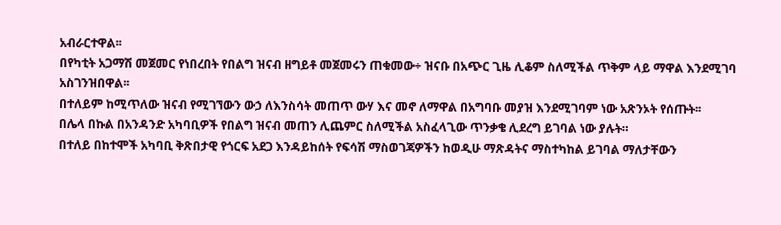አብራርተዋል፡፡
በየካቲት አጋማሽ መጀመር የነበረበት የበልግ ዝናብ ዘግይቶ መጀመሩን ጠቁመው÷ ዝናቡ በአጭር ጊዜ ሊቆም ስለሚችል ጥቅም ላይ ማዋል እንደሚገባ አስገንዝበዋል፡፡
በተለይም ከሚጥለው ዝናብ የሚገኘውን ውኃ ለእንስሳት መጠጥ ውሃ እና መኖ ለማዋል በአግባቡ መያዝ እንደሚገባም ነው አጽንኦት የሰጡት፡፡
በሌላ በኩል በአንዳንድ አካባቢዎች የበልግ ዝናብ መጠን ሊጨምር ስለሚችል አስፈላጊው ጥንቃቄ ሊደረግ ይገባል ነው ያሉት።
በተለይ በከተሞች አካባቢ ቅጽበታዊ የጎርፍ አደጋ እንዳይከሰት የፍሳሽ ማስወገጃዎችን ከወዲሁ ማጽዳትና ማስተካከል ይገባል ማለታቸውን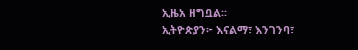ኢዜአ ዘግቧል፡፡
ኢትዮጵያን፦ እናልማ፣ እንገንባ፣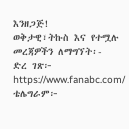እንዘጋጅ!
ወቅታዊ፣ትኩስ እና የተሟሉ መረጃዎችን ለማግኘት፡-
ድረ ገጽ፦ https://www.fanabc.com/
ቴሌግራም፦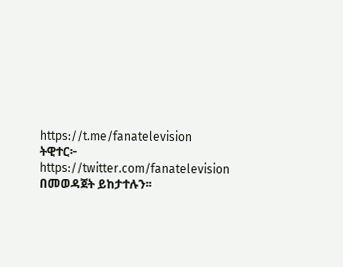https://t.me/fanatelevision
ትዊተር፦ https://twitter.com/fanatelevision በመወዳጀት ይከታተሉን፡፡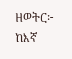ዘወትር፦ ከእኛ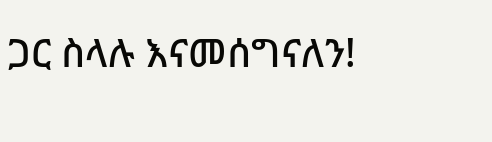ጋር ስላሉ እናመሰግናለን!